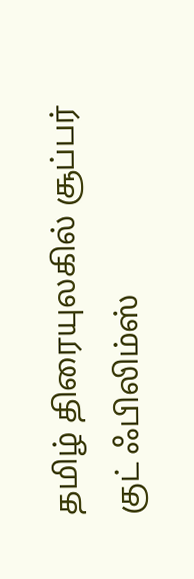தமிழ் திரையுலகில் சூப்பர் குட் ஃபிலிம்ஸ்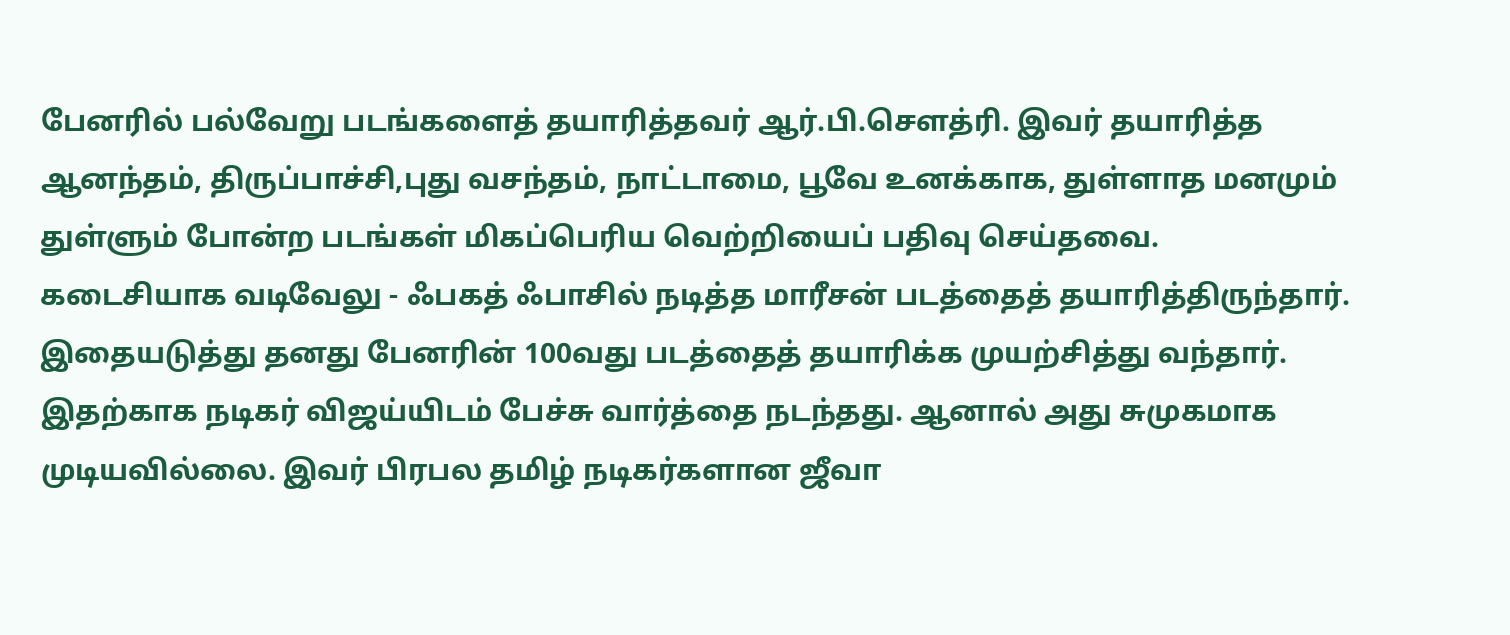பேனரில் பல்வேறு படங்களைத் தயாரித்தவர் ஆர்.பி.சௌத்ரி. இவர் தயாரித்த ஆனந்தம், திருப்பாச்சி,புது வசந்தம், நாட்டாமை, பூவே உனக்காக, துள்ளாத மனமும் துள்ளும் போன்ற படங்கள் மிகப்பெரிய வெற்றியைப் பதிவு செய்தவை.
கடைசியாக வடிவேலு - ஃபகத் ஃபாசில் நடித்த மாரீசன் படத்தைத் தயாரித்திருந்தார்.
இதையடுத்து தனது பேனரின் 100வது படத்தைத் தயாரிக்க முயற்சித்து வந்தார். இதற்காக நடிகர் விஜய்யிடம் பேச்சு வார்த்தை நடந்தது. ஆனால் அது சுமுகமாக முடியவில்லை. இவர் பிரபல தமிழ் நடிகர்களான ஜீவா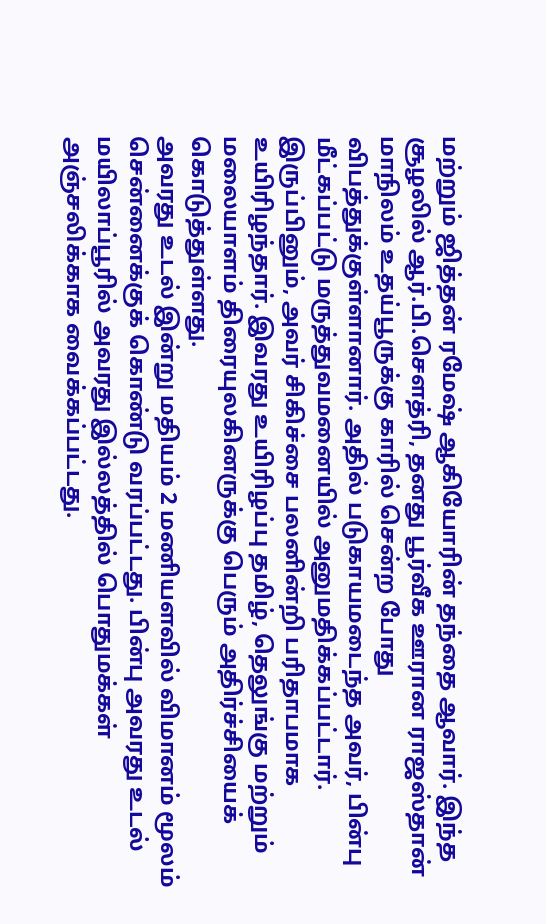மற்றும் ஜித்தன் ரமேஷ் ஆகியோரின் தந்தை ஆவார். இந்த சூழலில் ஆர்.பி.சௌத்ரி, தனது பூர்வீக ஊரான ராஜஸ்தான் மாநிலம் உதய்பூருக்கு காரில் சென்ற போது விபத்துக்குள்ளானார். அதில் படுகாயமடைந்த அவர், பின்பு மீட்கப்பட்டு மருத்துவமனையில் அனுமதிக்கப்பட்டார். இருப்பினும், அவர் சிகிச்சை பலனின்றி பரிதாபமாக உயிரிழந்தார். இவரது உயிரிழப்பு தமிழ், தெலுங்கு மற்றும் மலையாளம் திரையுலகினருக்கு பெரும் அதிர்ச்சியைக் கொடுத்துள்ளது.
அவரது உடல் இன்று மதியம் 2 மணியளவில் விமானம் மூலம் சென்னைக்குக் கொண்டு வரப்பட்டது. பின்பு அவரது உடல் மயிலாப்பூரில் அவரது இல்லத்தில் பொதுமக்கள் அஞ்சலிக்காக வைக்கப்பட்டது.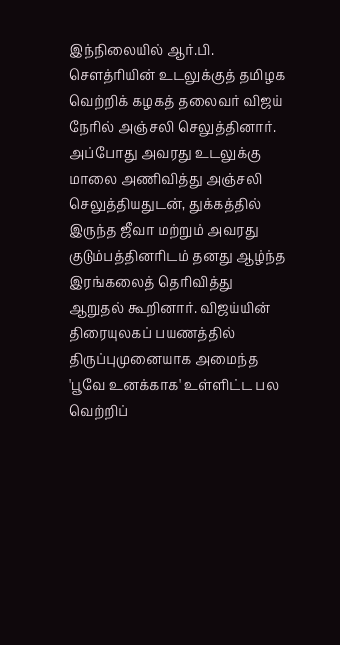இந்நிலையில் ஆர்.பி. சௌத்ரியின் உடலுக்குத் தமிழக வெற்றிக் கழகத் தலைவர் விஜய் நேரில் அஞ்சலி செலுத்தினார். அப்போது அவரது உடலுக்கு மாலை அணிவித்து அஞ்சலி செலுத்தியதுடன், துக்கத்தில் இருந்த ஜீவா மற்றும் அவரது குடும்பத்தினரிடம் தனது ஆழ்ந்த இரங்கலைத் தெரிவித்து ஆறுதல் கூறினார். விஜய்யின் திரையுலகப் பயணத்தில் திருப்புமுனையாக அமைந்த 'பூவே உனக்காக' உள்ளிட்ட பல வெற்றிப்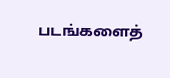படங்களைத்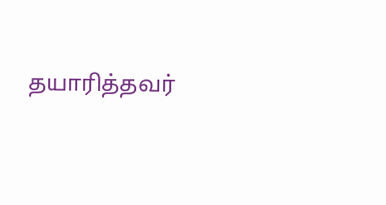தயாரித்தவர்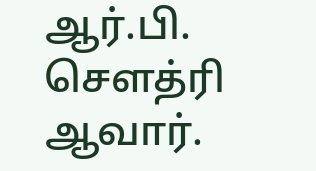ஆர்.பி. சௌத்ரி ஆவார்.